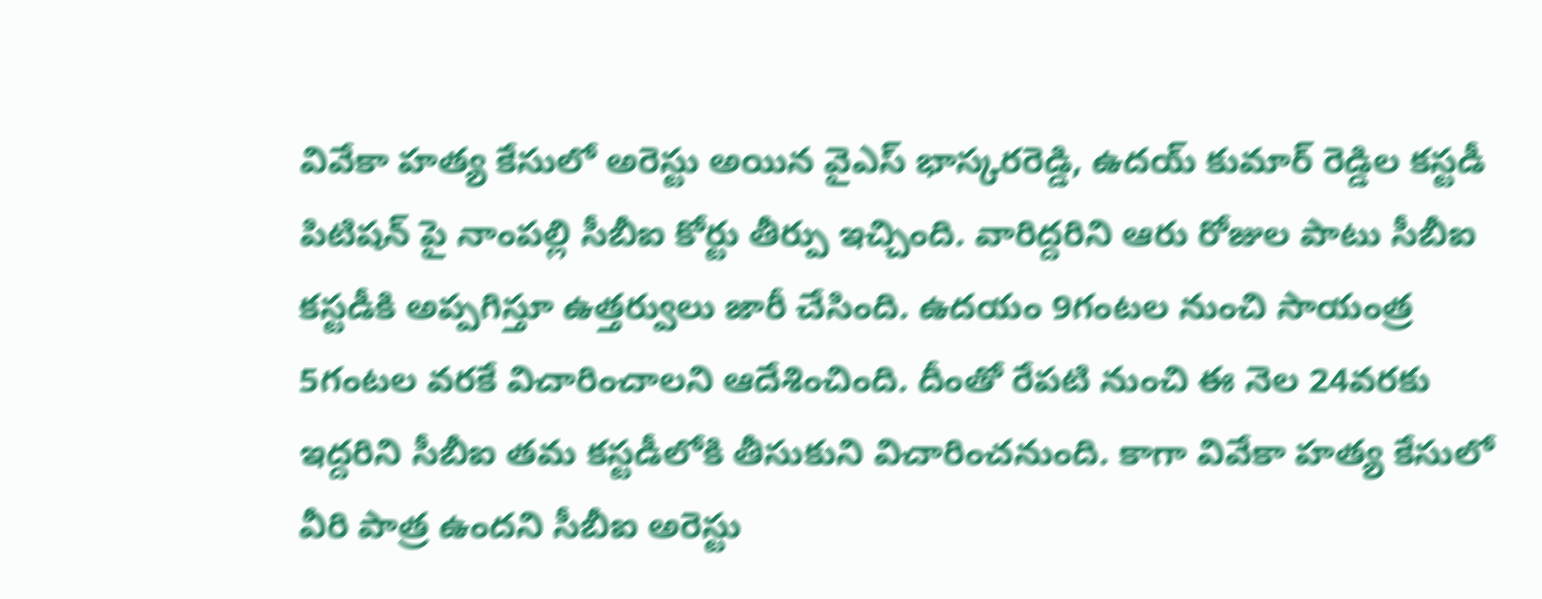వివేకా హత్య కేసులో అరెస్టు అయిన వైఎస్ భాస్కరరెడ్డి, ఉదయ్ కుమార్ రెడ్డిల కస్టడీ పిటిషన్ పై నాంపల్లి సీబీఐ కోర్టు తీర్పు ఇచ్చింది. వారిద్దరిని ఆరు రోజుల పాటు సీబీఐ కస్టడీకి అప్పగిస్తూ ఉత్తర్వులు జారీ చేసింది. ఉదయం 9గంటల నుంచి సాయంత్ర 5గంటల వరకే విచారించాలని ఆదేశించింది. దీంతో రేపటి నుంచి ఈ నెల 24వరకు ఇద్దరిని సీబీఐ తమ కస్టడీలోకి తీసుకుని విచారించనుంది. కాగా వివేకా హత్య కేసులో వీరి పాత్ర ఉందని సీబీఐ అరెస్టు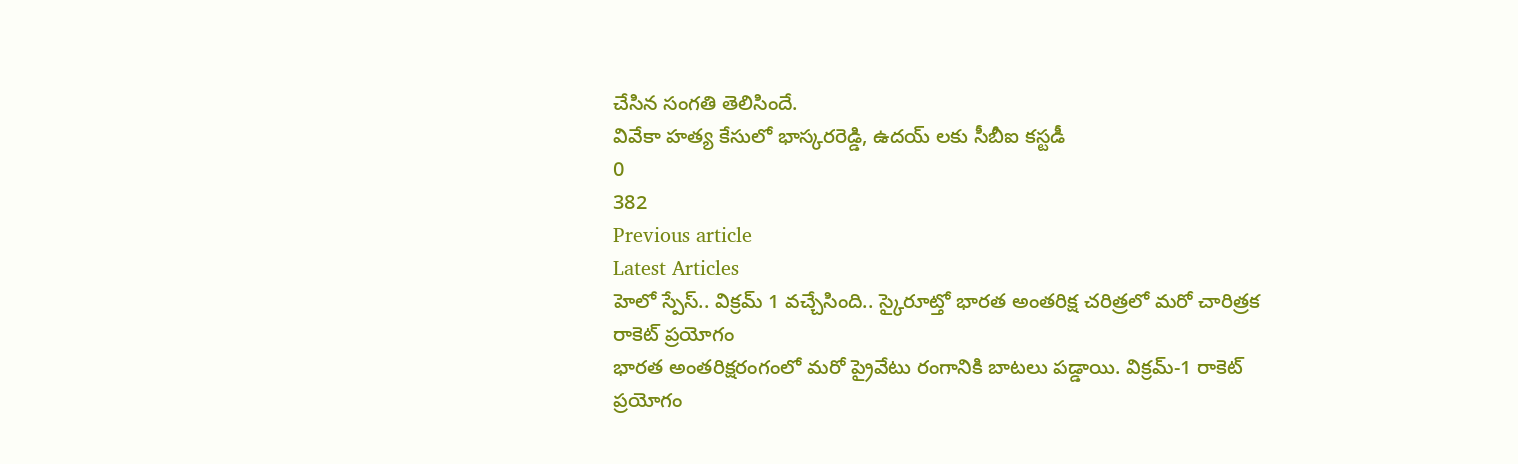చేసిన సంగతి తెలిసిందే.
వివేకా హత్య కేసులో భాస్కరరెడ్డి, ఉదయ్ లకు సీబీఐ కస్టడీ
0
382
Previous article
Latest Articles
హెలో స్పేస్.. విక్రమ్ 1 వచ్చేసింది.. స్కైరూట్తో భారత అంతరిక్ష చరిత్రలో మరో చారిత్రక రాకెట్ ప్రయోగం
భారత అంతరిక్షరంగంలో మరో ప్రైవేటు రంగానికి బాటలు పడ్డాయి. విక్రమ్-1 రాకెట్ ప్రయోగం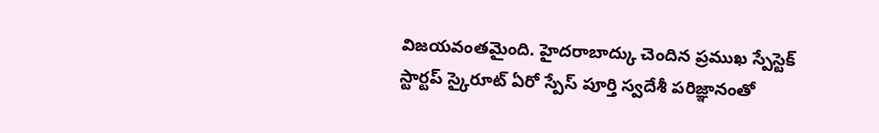విజయవంతమైంది. హైదరాబాద్కు చెందిన ప్రముఖ స్పేస్టెక్ స్టార్టప్ స్కైరూట్ ఏరో స్పేస్ పూర్తి స్వదేశీ పరిజ్ఞానంతో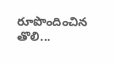రూపొందించిన తొలి...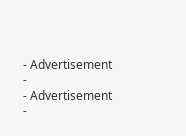- Advertisement -
- Advertisement -